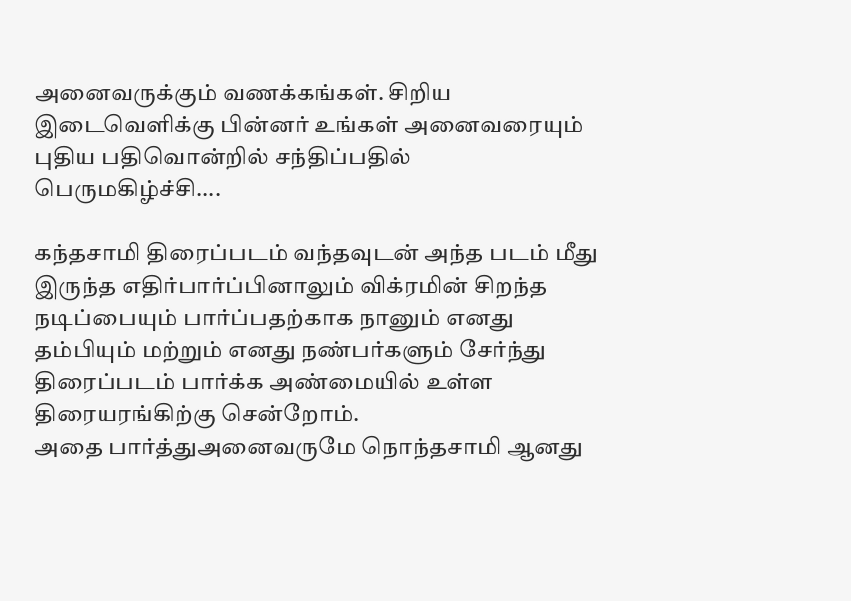அனைவருக்கும் வணக்கங்கள். சிறிய இடைவெளிக்கு பின்னர் உங்கள் அனைவரையும் புதிய பதிவொன்றில் சந்திப்பதில் பெருமகிழ்ச்சி....

கந்தசாமி திரைப்படம் வந்தவுடன் அந்த படம் மீது இருந்த எதிர்பார்ப்பினாலும் விக்ரமின் சிறந்த நடிப்பையும் பார்ப்பதற்காக நானும் எனது தம்பியும் மற்றும் எனது நண்பர்களும் சேர்ந்து திரைப்படம் பார்க்க அண்மையில் உள்ள திரையரங்கிற்கு சென்றோம்.
அதை பார்த்துஅனைவருமே நொந்தசாமி ஆனது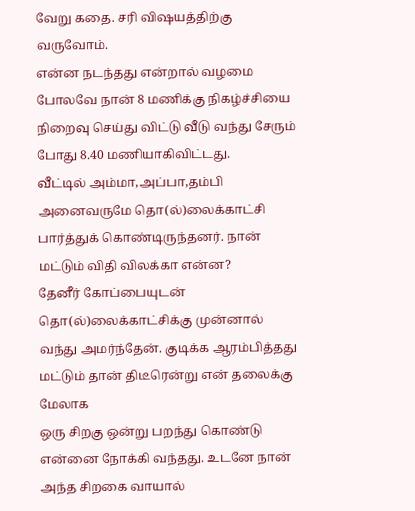வேறு கதை. சரி விஷயத்திற்கு வருவோம்.
என்ன நடந்தது என்றால் வழமை போலவே நான் 8 மணிக்கு நிகழ்ச்சியை நிறைவு செய்து விட்டு வீடு வந்து சேரும் போது 8.40 மணியாகிவிட்டது.
வீட்டில் அம்மா,அப்பா,தம்பி அனைவருமே தொ(ல்)லைக்காட்சி பார்த்துக் கொண்டிருந்தனர். நான் மட்டும் விதி விலக்கா என்ன?
தேனீர் கோப்பையுடன் தொ(ல்)லைக்காட்சிக்கு முன்னால் வந்து அமர்ந்தேன். குடிக்க ஆரம்பித்தது மட்டும் தான் திடீரென்று என் தலைக்கு மேலாக
ஒரு சிறகு ஒன்று பறந்து கொண்டு என்னை நோக்கி வந்தது. உடனே நான் அந்த சிறகை வாயால்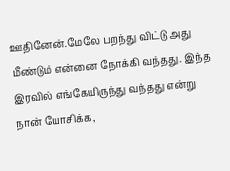ஊதினேன்.மேலே பறந்து விட்டு அது மீண்டும் என்னை நோக்கி வந்தது. இந்த இரவில் எங்கேயிருந்து வந்தது என்று நான் யோசிக்க,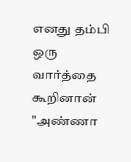எனது தம்பி ஒரு வார்த்தை கூறினான் "அண்ணா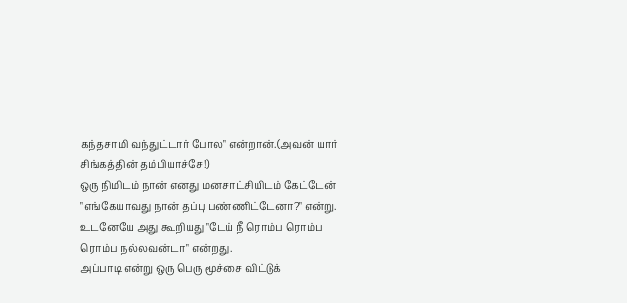கந்தசாமி வந்துட்டார் போல" என்றான்.(அவன் யார் சிங்கத்தின் தம்பியாச்சே!)
ஒரு நிமிடம் நான் எனது மனசாட்சியிடம் கேட்டேன் "எங்கேயாவது நான் தப்பு பண்ணிட்டேனா?" என்று. உடனேயே அது கூறியது "டேய் நீ ரொம்ப ரொம்ப ரொம்ப நல்லவன்டா" என்றது.
அப்பாடி என்று ஒரு பெரு மூச்சை விட்டுக்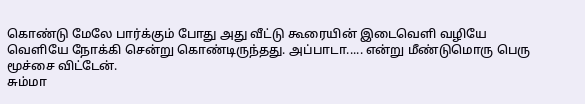கொண்டு மேலே பார்க்கும் போது அது வீட்டு கூரையின் இடைவெளி வழியே வெளியே நோக்கி சென்று கொண்டிருந்தது. அப்பாடா..... என்று மீண்டுமொரு பெரு மூச்சை விட்டேன்.
சும்மா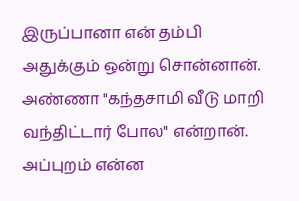இருப்பானா என் தம்பி அதுக்கும் ஒன்று சொன்னான். அண்ணா "கந்தசாமி வீடு மாறி வந்திட்டார் போல" என்றான். அப்புறம் என்ன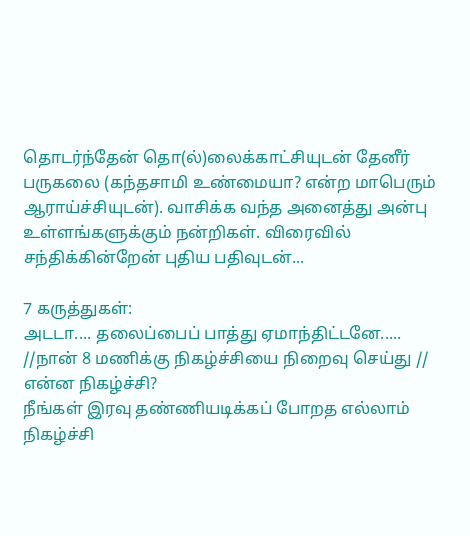தொடர்ந்தேன் தொ(ல்)லைக்காட்சியுடன் தேனீர் பருகலை (கந்தசாமி உண்மையா? என்ற மாபெரும் ஆராய்ச்சியுடன்). வாசிக்க வந்த அனைத்து அன்பு உள்ளங்களுக்கும் நன்றிகள். விரைவில் சந்திக்கின்றேன் புதிய பதிவுடன்...

7 கருத்துகள்:
அடடா.... தலைப்பைப் பாத்து ஏமாந்திட்டனே.....
//நான் 8 மணிக்கு நிகழ்ச்சியை நிறைவு செய்து //
என்ன நிகழ்ச்சி?
நீங்கள் இரவு தண்ணியடிக்கப் போறத எல்லாம் நிகழ்ச்சி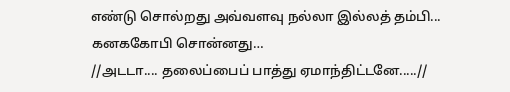எண்டு சொல்றது அவ்வளவு நல்லா இல்லத் தம்பி...
கனககோபி சொன்னது…
//அடடா.... தலைப்பைப் பாத்து ஏமாந்திட்டனே.....//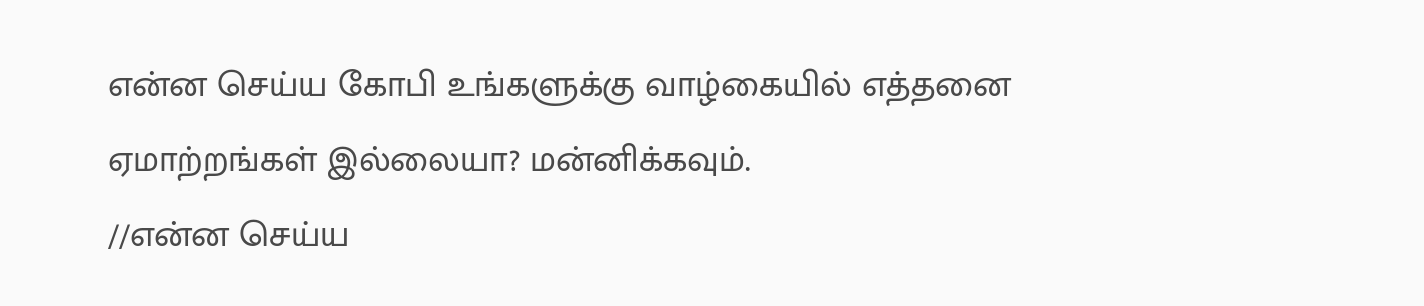என்ன செய்ய கோபி உங்களுக்கு வாழ்கையில் எத்தனை ஏமாற்றங்கள் இல்லையா? மன்னிக்கவும்.
//என்ன செய்ய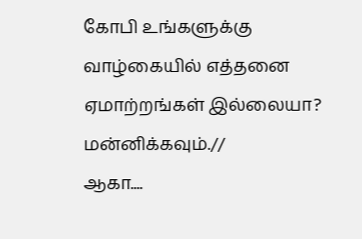கோபி உங்களுக்கு வாழ்கையில் எத்தனை ஏமாற்றங்கள் இல்லையா? மன்னிக்கவும்.//
ஆகா....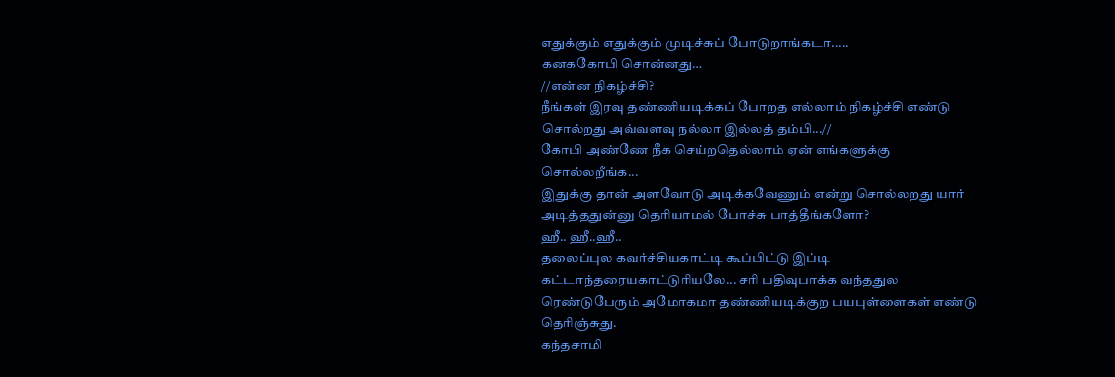எதுக்கும் எதுக்கும் முடிச்சுப் போடுறாங்கடா.....
கனககோபி சொன்னது…
//என்ன நிகழ்ச்சி?
நீங்கள் இரவு தண்ணியடிக்கப் போறத எல்லாம் நிகழ்ச்சி எண்டு சொல்றது அவ்வளவு நல்லா இல்லத் தம்பி...//
கோபி அண்ணே நீக செய்றதெல்லாம் ஏன் எங்களுக்கு சொல்லறீங்க...
இதுக்கு தான் அளவோடு அடிக்கவேணும் என்று சொல்லறது யார் அடித்ததுன்னு தெரியாமல் போச்சு பாத்தீங்களோ?
ஹீ.. ஹீ..ஹீ..
தலைப்புல கவர்ச்சியகாட்டி கூப்பிட்டு இப்டி கட்டாந்தரையகாட்டுரியலே... சரி பதிவுபாக்க வந்ததுல ரெண்டுபேரும் அமோகமா தண்ணியடிக்குற பயபுள்ளைகள் எண்டு தெரிஞ்சுது.
கந்தசாமி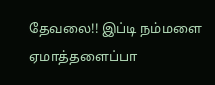தேவலை!! இப்டி நம்மளை ஏமாத்தளைப்பா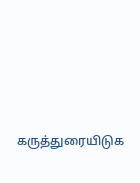கருத்துரையிடுக